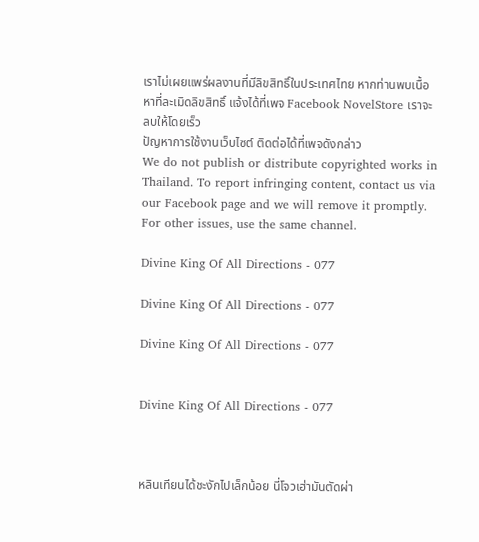เราไม่เผยแพร่ผลงานที่มีลิขสิทธิ์ในประเทศไทย หากท่านพบเนื้อหาที่ละเมิดลิขสิทธิ์ แจ้งได้ที่เพจ Facebook NovelStore เราจะลบให้โดยเร็ว
ปัญหาการใช้งานเว็บไซต์ ติดต่อได้ที่เพจดังกล่าว
We do not publish or distribute copyrighted works in Thailand. To report infringing content, contact us via our Facebook page and we will remove it promptly. For other issues, use the same channel.

Divine King Of All Directions - 077

Divine King Of All Directions - 077

Divine King Of All Directions - 077


Divine King Of All Directions - 077



หลินเทียนได้ชะงักไปเล็กน้อย นี่โจวเฮ่ามันตัดผ่า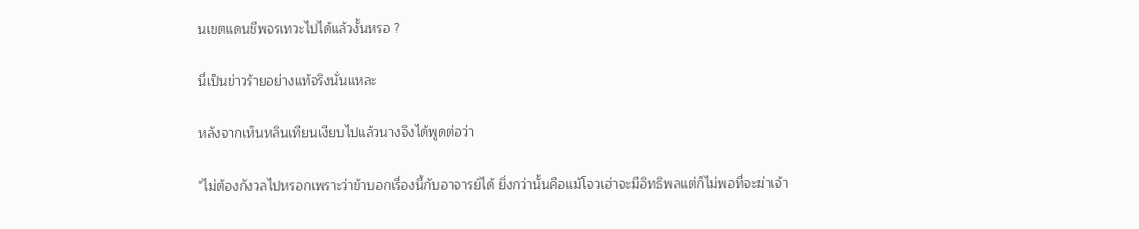นเขตแดนชีพจรเทวะไปได้แล้วงั้นหรอ ?

นี่เป็นข่าวร้ายอย่างแท้จริงนั่นแหละ

หลังจากเห็นหลินเทียนเงียบไปแล้วนางจึงได้พูดต่อว่า

"ไม่ต้องกังวลไปหรอกเพราะว่าข้าบอกเรื่องนี้กับอาจารย์ได้ ยิ่งกว่านั้นคือแม้โจวเฮ่าจะมีอิทธิพลแต่ก็ไม่พอที่จะฆ่าเจ้า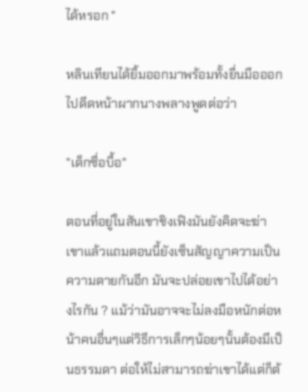ได้หรอก "

หลินเทียนได้ยิ้มออกมาพร้อมทั้งยื่นมือออกไปดีดหน้าผากนางพลางพูดต่อว่า

"เด็กซื่อบื้อ"

ตอนที่อยู่ในสันเขาชิงเฟิงมันยังคิดจะฆ่าเขาแล้วแถมตอนนี้ยังเซ็นสัญญาความเป็นความตายกันอีก มันจะปล่อยเขาไปได้อย่างไรกัน ? แม้ว่ามันอาจจะไม่ลงมือหนักต่อหน้าคนอื่นๆแต่วิธีการเล็กๆน้อยๆนั้นต้องมีเป็นธรรมดา ต่อให้ไม่สามารถฆ่าเขาได้แต่ก็ต้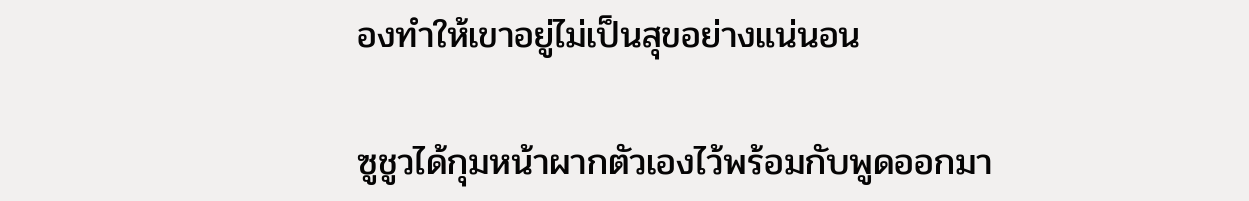องทำให้เขาอยู่ไม่เป็นสุขอย่างแน่นอน

ซูชูวได้กุมหน้าผากตัวเองไว้พร้อมกับพูดออกมา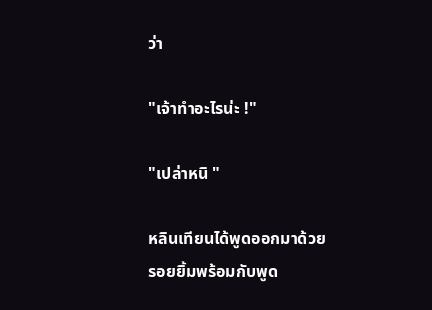ว่า

"เจ้าทำอะไรน่ะ !"

"เปล่าหนิ "

หลินเทียนได้พูดออกมาด้วยรอยยิ้มพร้อมกับพูด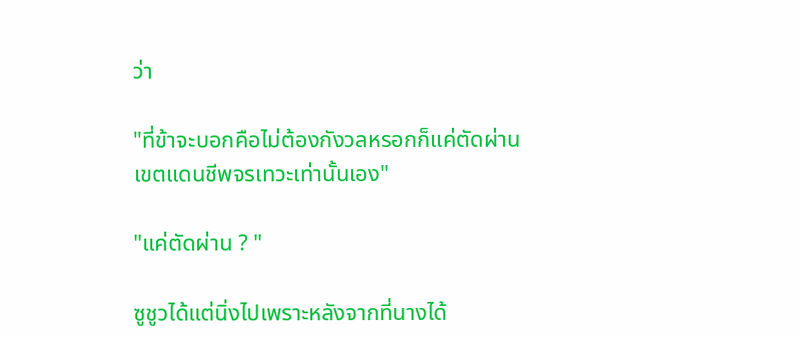ว่า

"ที่ข้าจะบอกคือไม่ต้องกังวลหรอกก็แค่ตัดผ่านเขตแดนชีพจรเทวะเท่านั้นเอง"

"แค่ตัดผ่าน ? "

ซูชูวได้แต่นิ่งไปเพราะหลังจากที่นางได้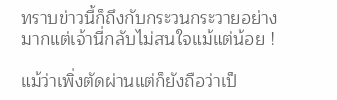ทราบข่าวนี้ก็ถึงกับกระวนกระวายอย่างมากแต่เจ้านี่กลับไม่สนใจแม้แต่น้อย !

แม้ว่าเพิ่งตัดผ่านแต่ก็ยังถือว่าเป็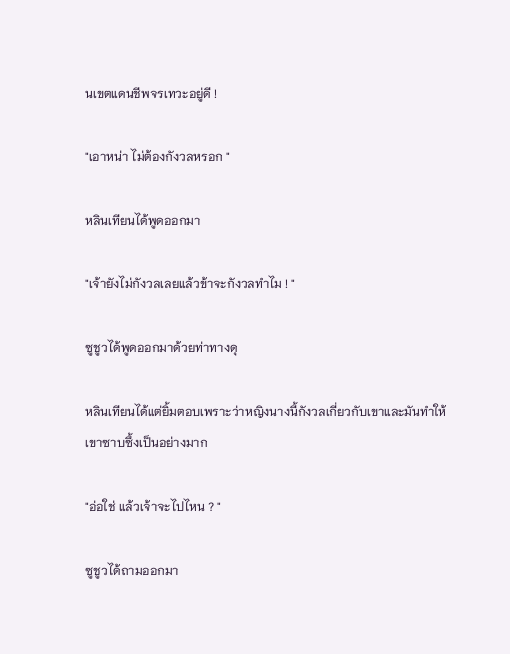นเขตแดนชีพจรเทวะอยู่ดี !

"เอาหน่า ไม่ต้องกังวลหรอก "

หลินเทียนได้พูดออกมา

"เจ้ายังไม่กังวลเลยแล้วข้าจะกังวลทำไม ! "

ซูชูวได้พูดออกมาด้วยท่าทางดุ

หลินเทียนได้แต่ยิ้มตอบเพราะว่าหญิงนางนี้กังวลเกี่ยวกับเขาและมันทำให้เขาซาบซึ้งเป็นอย่างมาก

"อ่อใช่ แล้วเจ้าจะไปไหน ? "

ซูชูวได้ถามออกมา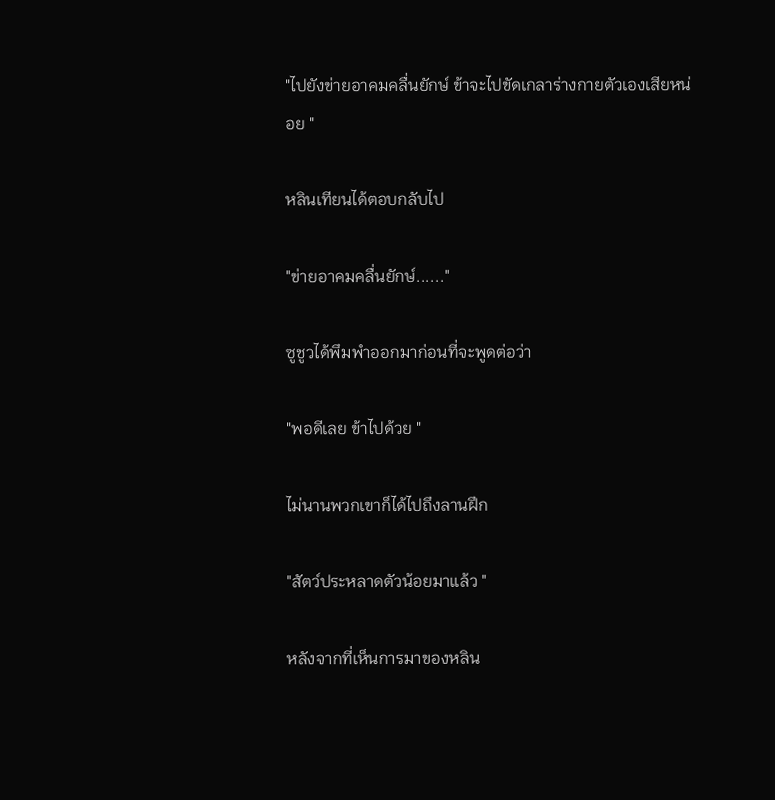"ไปยังข่ายอาคมคลื่นยักษ์ ข้าจะไปขัดเกลาร่างกายตัวเองเสียหน่อย "

หลินเทียนได้ตอบกลับไป

"ข่ายอาคมคลื่นยักษ์......"

ซูชูวได้พึมพำออกมาก่อนที่จะพูดต่อว่า

"พอดีเลย ข้าไปด้วย "

ไม่นานพวกเขาก็ได้ไปถึงลานฝึก

"สัตว์ประหลาดตัวน้อยมาแล้ว "

หลังจากที่เห็นการมาของหลิน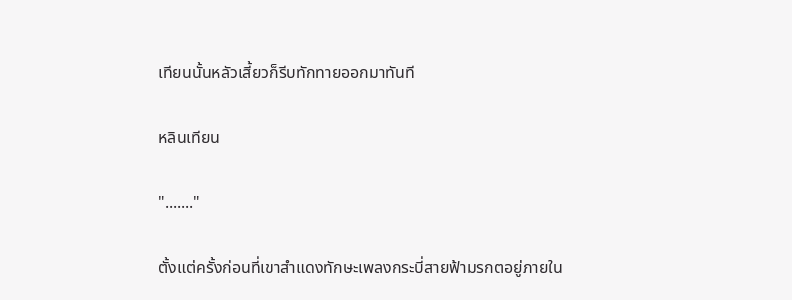เทียนนั้นหลัวเสี้ยวก็รีบทักทายออกมาทันที

หลินเทียน

"......."

ตั้งแต่ครั้งก่อนที่เขาสำแดงทักษะเพลงกระบี่สายฟ้ามรกตอยู่ภายใน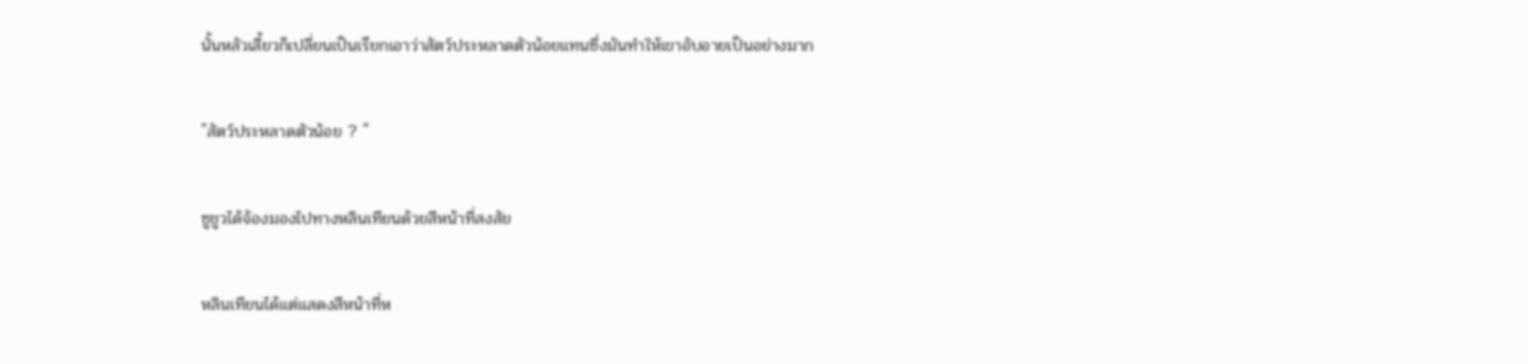นั้นหลัวเสี้ยวก็เปลี่ยนเป็นเรียกเอาว่าสัตว์ประหลาดตัวน้อยแทนซึ่งมันทำให้เขาอับอายเป็นอย่างมาก

"สัตว์ประหลาดตัวน้อย ? "

ซูชูวได้จ้องมองไปทางหลินเทียนด้วยสีหน้าที่สงสัย

หลินเทียนได้แต่แสดงสีหน้าที่ห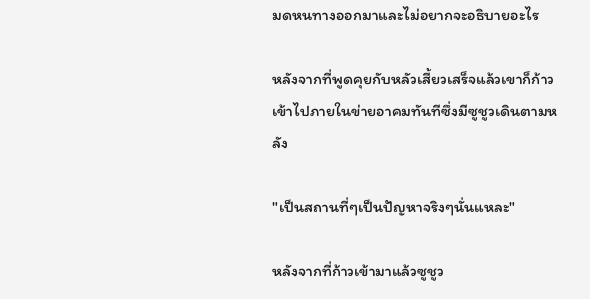มดหนทางออกมาและไม่อยากจะอธิบายอะไร

หลังจากที่พูดคุยกับหลัวเสี้ยวเสร็จแล้วเขาก็ก้าวเข้าไปภายในข่ายอาคมทันทีซึ่งมีซูชูวเดินตามหลัง

"เป็นสถานที่ๆเป็นปัญหาจริงๆนั่นแหละ"

หลังจากที่ก้าวเข้ามาแล้วซูชูว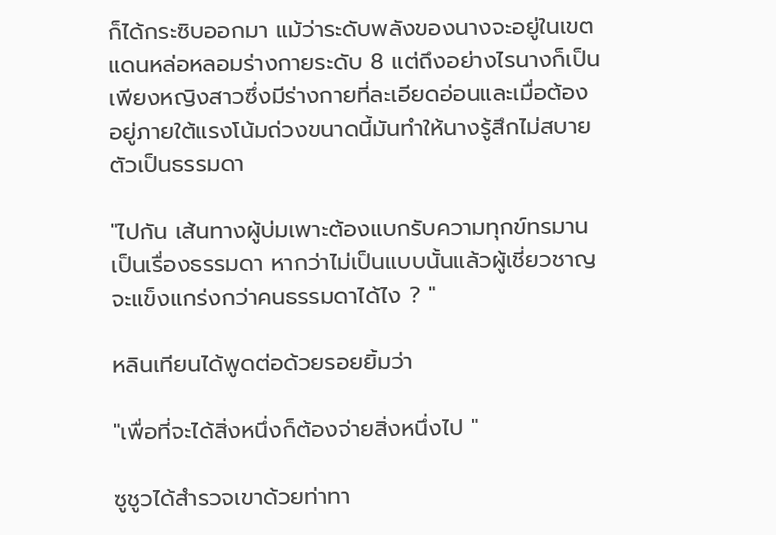ก็ได้กระซิบออกมา แม้ว่าระดับพลังของนางจะอยู่ในเขตแดนหล่อหลอมร่างกายระดับ 8 แต่ถึงอย่างไรนางก็เป็นเพียงหญิงสาวซึ่งมีร่างกายที่ละเอียดอ่อนและเมื่อต้องอยู่ภายใต้แรงโน้มถ่วงขนาดนี้มันทำให้นางรู้สึกไม่สบายตัวเป็นธรรมดา

"ไปกัน เส้นทางผู้บ่มเพาะต้องแบกรับความทุกข์ทรมานเป็นเรื่องธรรมดา หากว่าไม่เป็นแบบนั้นแล้วผู้เชี่ยวชาญจะแข็งแกร่งกว่าคนธรรมดาได้ไง ? "

หลินเทียนได้พูดต่อด้วยรอยยิ้มว่า

"เพื่อที่จะได้สิ่งหนึ่งก็ต้องจ่ายสิ่งหนึ่งไป "

ซูชูวได้สำรวจเขาด้วยท่าทา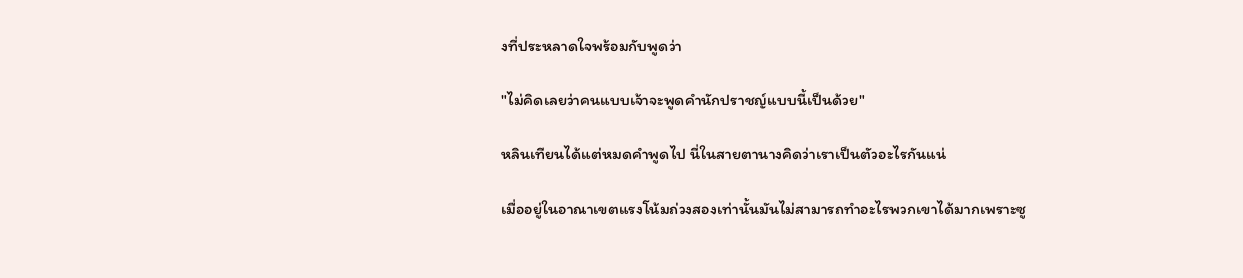งที่ประหลาดใจพร้อมกับพูดว่า

"ไม่คิดเลยว่าคนแบบเจ้าจะพูดคำนักปราชญ์แบบนี้เป็นด้วย"

หลินเทียนได้แต่หมดคำพูดไป นี่ในสายตานางคิดว่าเราเป็นตัวอะไรกันแน่

เมื่ออยู่ในอาณาเขตแรงโน้มถ่วงสองเท่านั้นมันไม่สามารถทำอะไรพวกเขาได้มากเพราะซู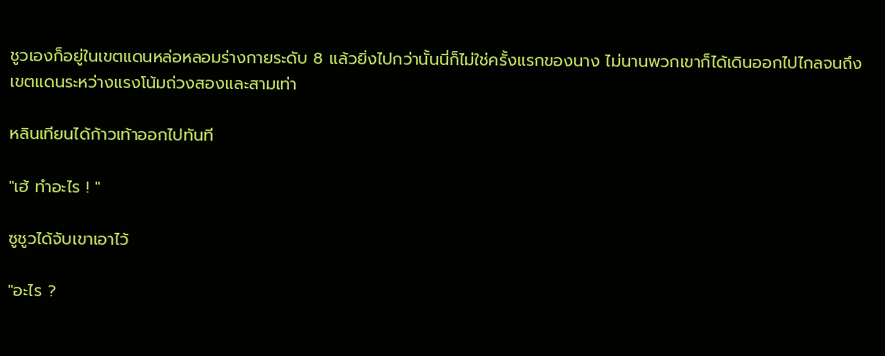ชูวเองก็อยู่ในเขตแดนหล่อหลอมร่างกายระดับ 8 แล้วยิ่งไปกว่านั้นนี่ก็ไม่ใช่ครั้งแรกของนาง ไม่นานพวกเขาก็ได้เดินออกไปไกลจนถึงเขตแดนระหว่างแรงโน้มถ่วงสองและสามเท่า

หลินเทียนได้ก้าวเท้าออกไปทันที

"เฮ้ ทำอะไร ! "

ซูชูวได้จับเขาเอาไว้

"อะไร ?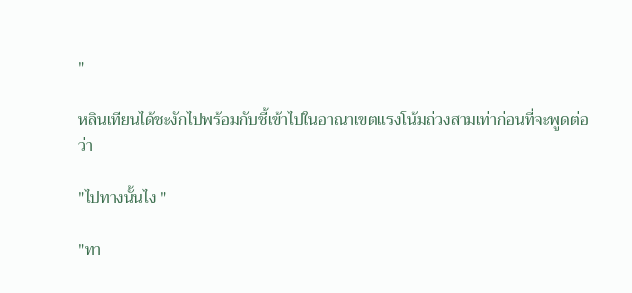"

หลินเทียนได้ชะงักไปพร้อมกับชี้เข้าไปในอาณาเขตแรงโน้มถ่วงสามเท่าก่อนที่จะพูดต่อว่า

"ไปทางนั้นไง "

"ทา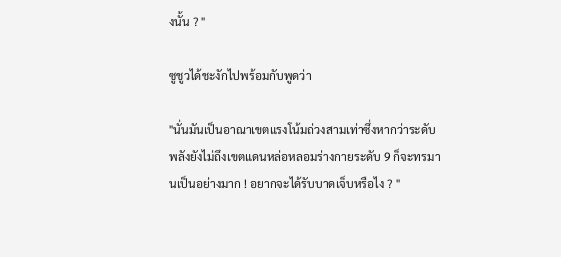งนั้น ? "

ซูชูวได้ชะงักไปพร้อมกับพูดว่า

"นั่นมันเป็นอาณาเขตแรงโน้มถ่วงสามเท่าซึ่งหากว่าระดับพลังยังไม่ถึงเขตแดนหล่อหลอมร่างกายระดับ 9 ก็จะทรมานเป็นอย่างมาก ! อยากจะได้รับบาดเจ็บหรือไง ? "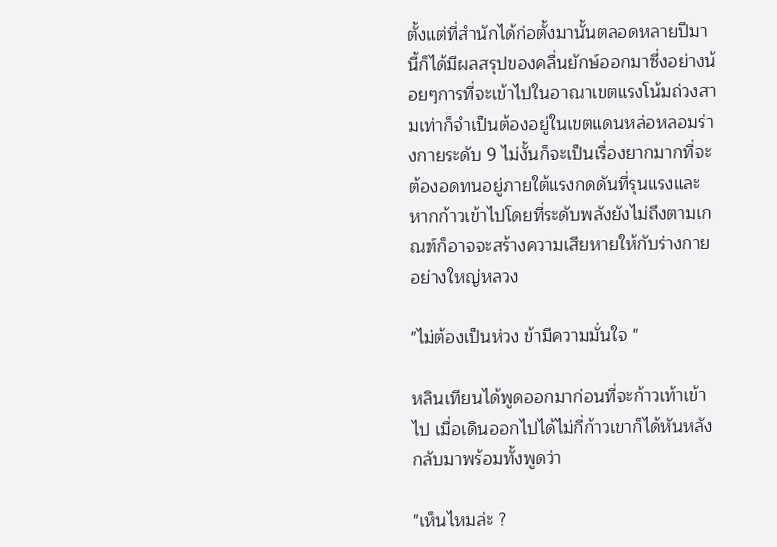ตั้งแต่ที่สำนักได้ก่อตั้งมานั้นตลอดหลายปีมานี้ก็ได้มีผลสรุปของคลื่นยักษ์ออกมาซึ่งอย่างน้อยๆการที่จะเข้าไปในอาณาเขตแรงโน้มถ่วงสามเท่าก็จำเป็นต้องอยู่ในเขตแดนหล่อหลอมร่างกายระดับ 9 ไม่งั้นก็จะเป็นเรื่องยากมากที่จะต้องอดทนอยู่ภายใต้แรงกดดันที่รุนแรงและหากก้าวเข้าไปโดยที่ระดับพลังยังไม่ถึงตามเกณฑ์ก็อาจจะสร้างความเสียหายให้กับร่างกายอย่างใหญ่หลวง

"ไม่ต้องเป็นห่วง ข้ามีความมั่นใจ "

หลินเทียนได้พูดออกมาก่อนที่จะก้าวเท้าเข้าไป เมื่อเดินออกไปได้ไม่กี่ก้าวเขาก็ได้หันหลังกลับมาพร้อมทั้งพูดว่า

"เห็นไหมล่ะ ?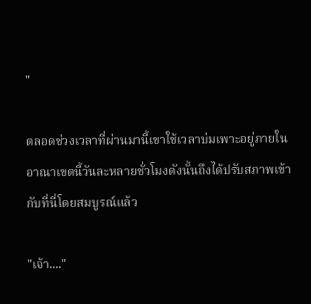"

ตลอดช่วงเวลาที่ผ่านมานี้เขาใช้เวลาบ่มเพาะอยู่ภายในอาณาเขตนี้วันละหลายชั่วโมงดังนั้นถึงได้ปรับสภาพเข้ากับที่นี่โดยสมบูรณ์แล้ว

"เจ้า...."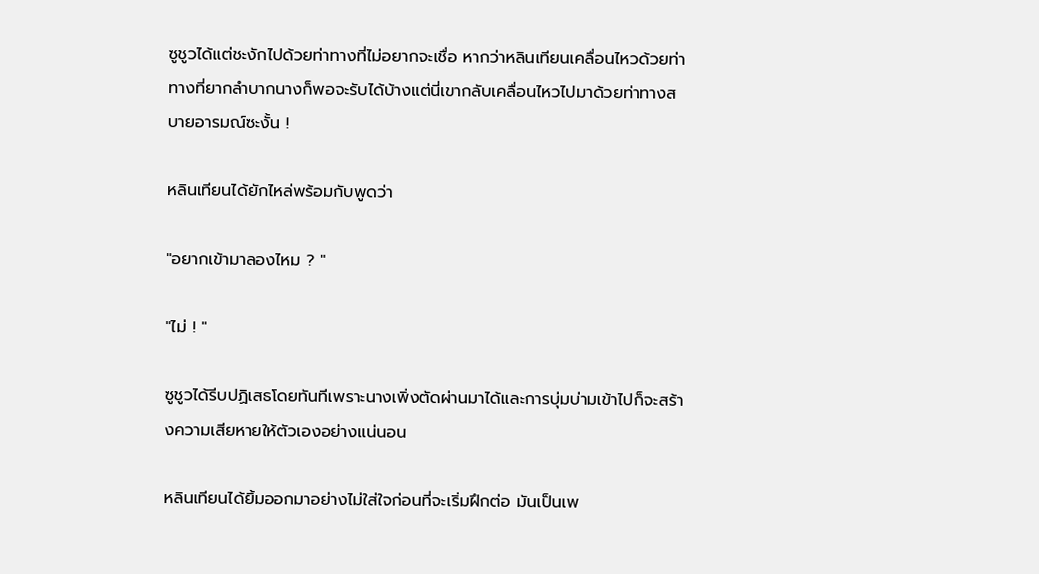ซูชูวได้แต่ชะงักไปด้วยท่าทางที่ไม่อยากจะเชื่อ หากว่าหลินเทียนเคลื่อนไหวด้วยท่าทางที่ยากลำบากนางก็พอจะรับได้บ้างแต่นี่เขากลับเคลื่อนไหวไปมาด้วยท่าทางสบายอารมณ์ซะงั้น !

หลินเทียนได้ยักไหล่พร้อมกับพูดว่า

"อยากเข้ามาลองไหม ? "

"ไม่ ! "

ซูชูวได้รีบปฏิเสธโดยทันทีเพราะนางเพิ่งตัดผ่านมาได้และการบุ่มบ่ามเข้าไปก็จะสร้างความเสียหายให้ตัวเองอย่างแน่นอน

หลินเทียนได้ยิ้มออกมาอย่างไม่ใส่ใจก่อนที่จะเริ่มฝึกต่อ มันเป็นเพ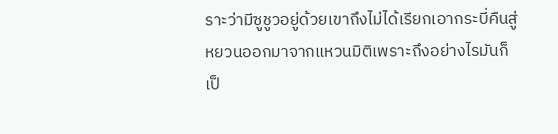ราะว่ามีซูชูวอยู่ด้วยเขาถึงไม่ได้เรียกเอากระบี่คืนสู่หยวนออกมาจากแหวนมิติเพราะถึงอย่างไรมันก็เป็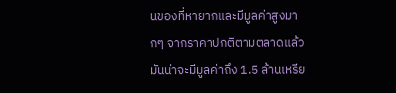นของที่หายากและมีมูลค่าสูงมากๆ จากราคาปกติตามตลาดแล้วมันน่าจะมีมูลค่าถึง 1.5 ล้านเหรีย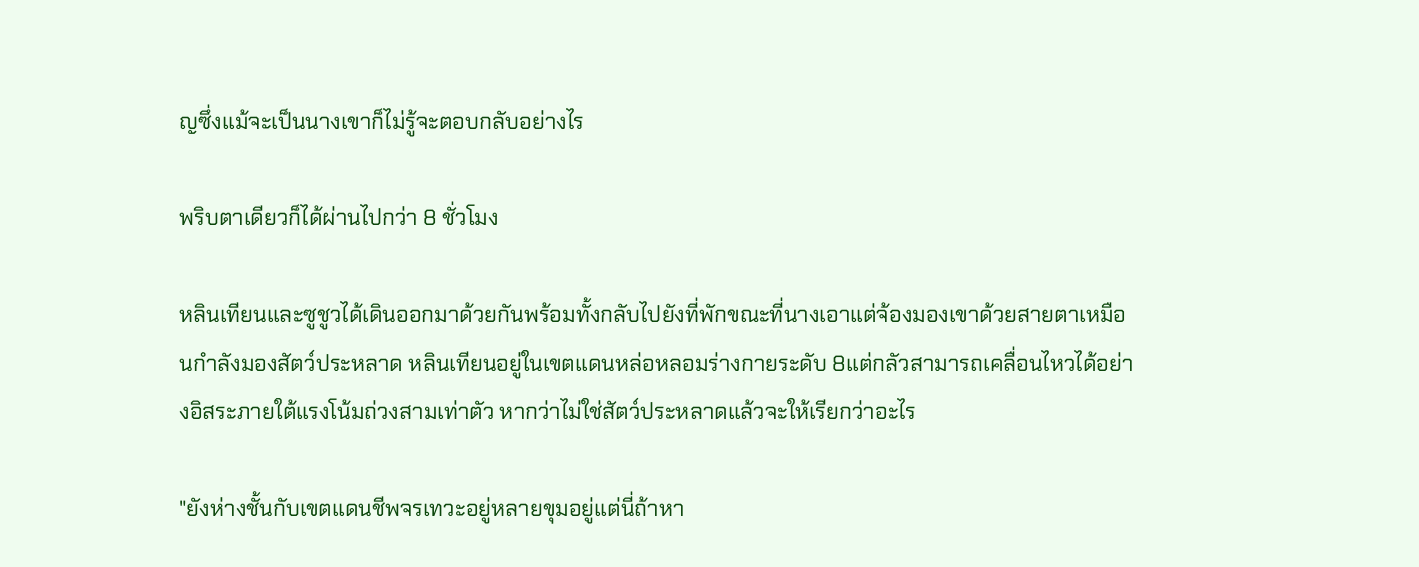ญซึ่งแม้จะเป็นนางเขาก็ไม่รู้จะตอบกลับอย่างไร

พริบตาเดียวก็ได้ผ่านไปกว่า 8 ชั่วโมง

หลินเทียนและซูชูวได้เดินออกมาด้วยกันพร้อมทั้งกลับไปยังที่พักขณะที่นางเอาแต่จ้องมองเขาด้วยสายตาเหมือนกำลังมองสัตว์ประหลาด หลินเทียนอยู่ในเขตแดนหล่อหลอมร่างกายระดับ 8แต่กลัวสามารถเคลื่อนไหวได้อย่างอิสระภายใต้แรงโน้มถ่วงสามเท่าตัว หากว่าไม่ใช่สัตว์ประหลาดแล้วจะให้เรียกว่าอะไร

"ยังห่างชั้นกับเขตแดนชีพจรเทวะอยู่หลายขุมอยู่แต่นี่ถ้าหา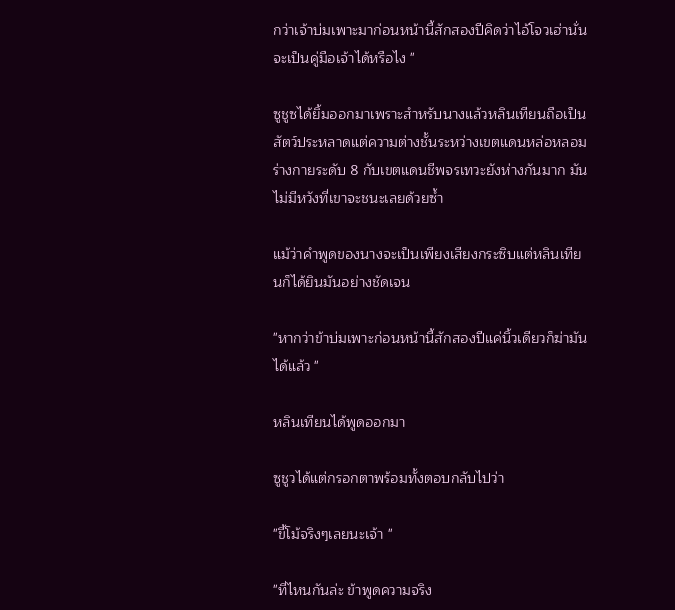กว่าเจ้าบ่มเพาะมาก่อนหน้านี้สักสองปีคิดว่าไอ้โจวเฮ่านั่นจะเป็นคู่มือเจ้าได้หรือไง "

ซูชูซได้ยิ้มออกมาเพราะสำหรับนางแล้วหลินเทียนถือเป็นสัตว์ประหลาดแต่ความต่างชั้นระหว่างเขตแดนหล่อหลอมร่างกายระดับ 8 กับเขตแดนชีพจรเทวะยังห่างกันมาก มันไม่มีหวังที่เขาจะชนะเลยด้วยซ้ำ

แม้ว่าคำพูดของนางจะเป็นเพียงเสียงกระซิบแต่หลินเทียนก็ได้ยินมันอย่างชัดเจน

"หากว่าข้าบ่มเพาะก่อนหน้านี้สักสองปีแค่นิ้วเดียวก็ฆ่ามันได้แล้ว "

หลินเทียนได้พูดออกมา

ซูชูวได้แต่กรอกตาพร้อมทั้งตอบกลับไปว่า

"ขี้โม้จริงๆเลยนะเจ้า "

"ที่ไหนกันล่ะ ข้าพูดความจริง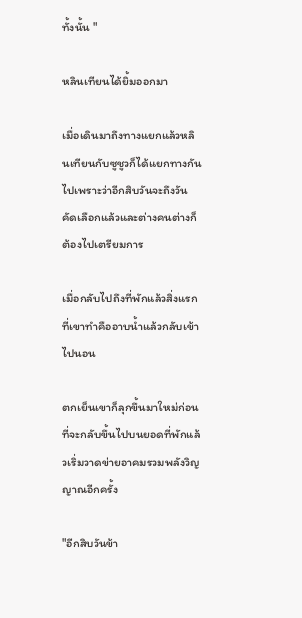ทั้งนั้น "

หลินเทียนได้ยิ้มออกมา

เมื่อเดินมาถึงทางแยกแล้วหลินเทียนกับซูชูวก็ได้แยกทางกันไปเพราะว่าอีกสิบวันจะถึงวันคัดเลือกแล้วและต่างคนต่างก็ต้องไปเตรียมการ

เมื่อกลับไปถึงที่พักแล้วสิ่งแรกที่เขาทำคืออาบน้ำแล้วกลับเข้าไปนอน

ตกเย็นเขาก็ลุกขึ้นมาใหม่ก่อนที่จะกลับขึ้นไปบนยอดที่พักแล้วเริ่มวาดข่ายอาคมรวมพลังวิญญาณอีกครั้ง

"อีกสิบวันข้า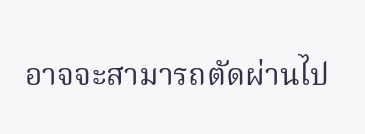อาจจะสามารถตัดผ่านไป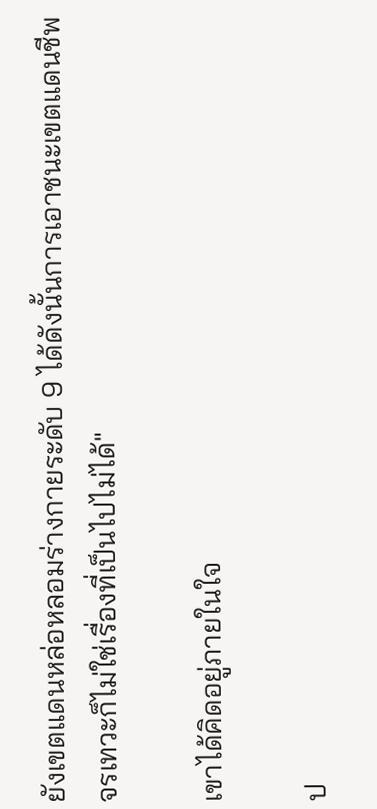ยังเขตแดนหล่อหลอมร่างกายระดับ 9 ได้ดังนั้นการเอาชนะเขตแดนชีพจรเทวะก็ไม่ใช่เรื่องที่เป็นไปไม่ได้"

เขาได้คิดอยู่ภายในใจ

ป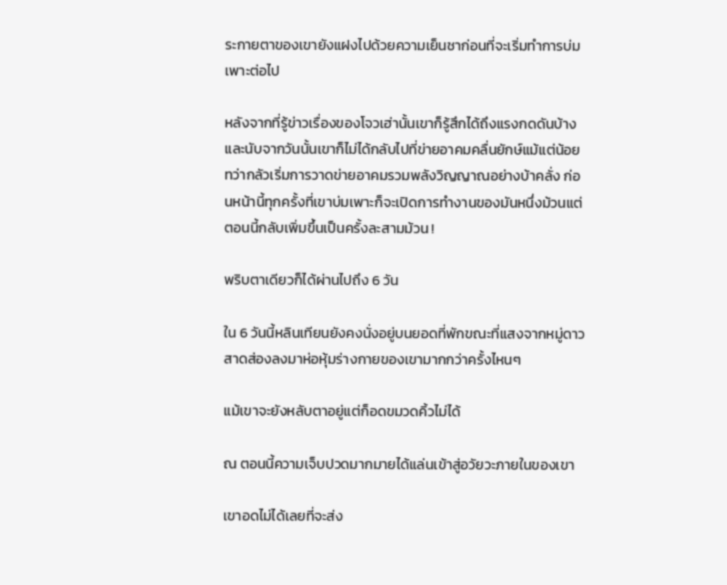ระกายตาของเขายังแฝงไปด้วยความเย็นชาก่อนที่จะเริ่มทำการบ่มเพาะต่อไป

หลังจากที่รู้ข่าวเรื่องของโจวเฮ่านั้นเขาก็รู้สึกได้ถึงแรงกดดันบ้างและนับจากวันนั้นเขาก็ไม่ได้กลับไปที่ข่ายอาคมคลื่นยักษ์แม้แต่น้อยทว่ากลัวเริ่มการวาดข่ายอาคมรวมพลังวิญญาณอย่างบ้าคลั่ง ก่อนหน้านี้ทุกครั้งที่เขาบ่มเพาะก็จะเปิดการทำงานของมันหนึ่งม้วนแต่ตอนนี้กลับเพิ่มขึ้นเป็นครั้งละสามม้วน !

พริบตาเดียวก็ได้ผ่านไปถึง 6 วัน

ใน 6 วันนี้หลินเทียนยังคงนั่งอยู่บนยอดที่พักขณะที่แสงจากหมู่ดาวสาดส่องลงมาห่อหุ้มร่างกายของเขามากกว่าครั้งไหนๆ

แม้เขาจะยังหลับตาอยู่แต่ก็อดขมวดคิ้วไม่ได้

ณ ตอนนี้ความเจ็บปวดมากมายได้แล่นเข้าสู่อวัยวะภายในของเขา

เขาอดไม่ได้เลยที่จะส่ง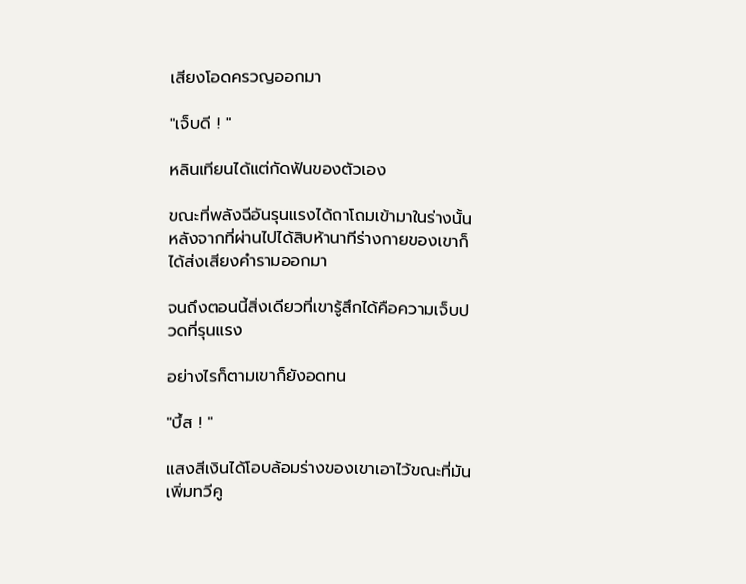เสียงโอดครวญออกมา

"เจ็บดี ! "

หลินเทียนได้แต่กัดฟันของตัวเอง

ขณะที่พลังฉีอันรุนแรงได้ถาโถมเข้ามาในร่างนั้นหลังจากที่ผ่านไปได้สิบห้านาทีร่างกายของเขาก็ได้ส่งเสียงคำรามออกมา

จนถึงตอนนี้สิ่งเดียวที่เขารู้สึกได้คือความเจ็บปวดที่รุนแรง

อย่างไรก็ตามเขาก็ยังอดทน

"บึ้ส ! "

แสงสีเงินได้โอบล้อมร่างของเขาเอาไว้ขณะที่มันเพิ่มทวีคู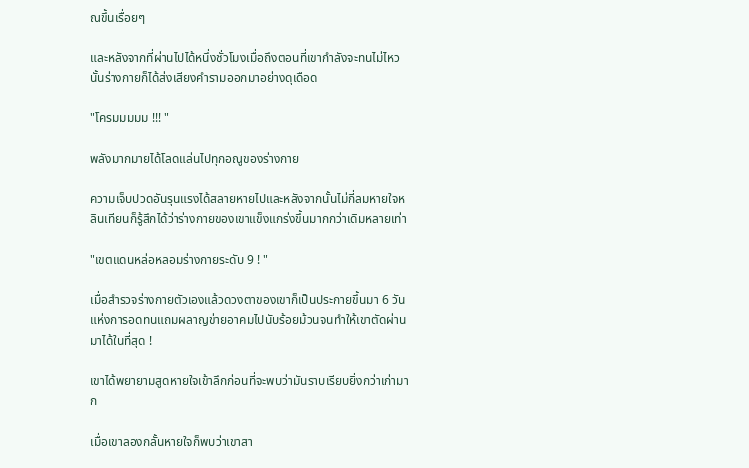ณขึ้นเรื่อยๆ

และหลังจากที่ผ่านไปได้หนึ่งชั่วโมงเมื่อถึงตอนที่เขากำลังจะทนไม่ไหวนั้นร่างกายก็ได้ส่งเสียงคำรามออกมาอย่างดุเดือด

"โครมมมมม !!! "

พลังมากมายได้โลดแล่นไปทุกอณูของร่างกาย

ความเจ็บปวดอันรุนแรงได้สลายหายไปและหลังจากนั้นไม่กี่ลมหายใจหลินเทียนก็รู้สึกได้ว่าร่างกายของเขาแข็งแกร่งขึ้นมากกว่าเดิมหลายเท่า

"เขตแดนหล่อหลอมร่างกายระดับ 9 ! "

เมื่อสำรวจร่างกายตัวเองแล้วดวงตาของเขาก็เป็นประกายขึ้นมา 6 วันแห่งการอดทนแถมผลาญข่ายอาคมไปนับร้อยม้วนจนทำให้เขาตัดผ่านมาได้ในที่สุด !

เขาได้พยายามสูดหายใจเข้าลึกก่อนที่จะพบว่ามันราบเรียบยิ่งกว่าเก่ามาก

เมื่อเขาลองกลั้นหายใจก็พบว่าเขาสา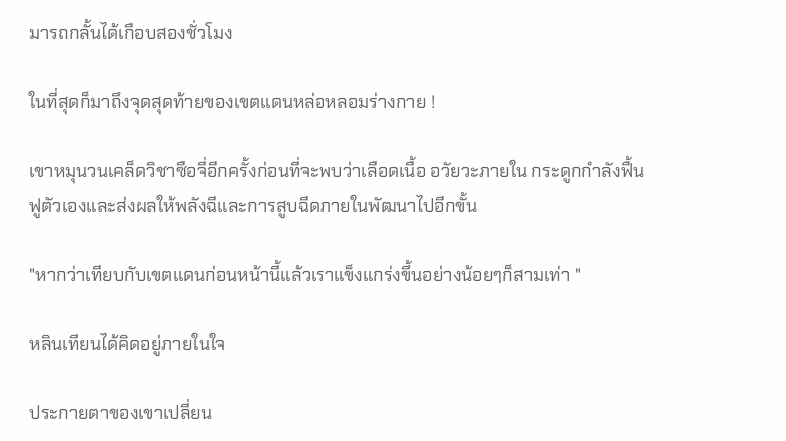มารถกลั้นได้เกือบสองชั่วโมง

ในที่สุดก็มาถึงจุดสุดท้ายของเขตแดนหล่อหลอมร่างกาย !

เขาหมุนวนเคล็ดวิชาซือจี่อีกครั้งก่อนที่จะพบว่าเลือดเนื้อ อวัยวะภายใน กระดูกกำลังฟื้นฟูตัวเองและส่งผลให้พลังฉีและการสูบฉีดภายในพัฒนาไปอีกขั้น

"หากว่าเทียบกับเขตแดนก่อนหน้านี้แล้วเราแข็งแกร่งขึ้นอย่างน้อยๆก็สามเท่า "

หลินเทียนได้คิดอยู่ภายในใจ

ประกายตาของเขาเปลี่ยน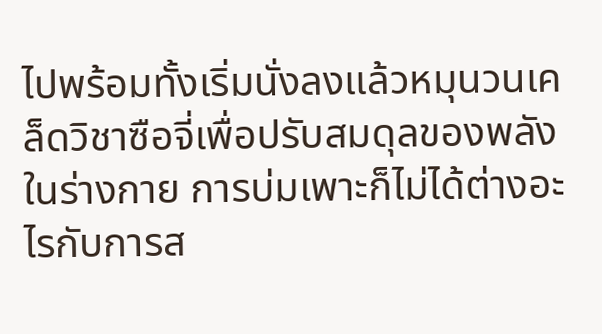ไปพร้อมทั้งเริ่มนั่งลงแล้วหมุนวนเคล็ดวิชาซือจี่เพื่อปรับสมดุลของพลังในร่างกาย การบ่มเพาะก็ไม่ได้ต่างอะไรกับการส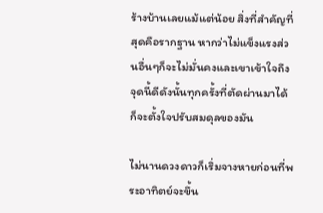ร้างบ้านเลยแม้แต่น้อย สิ่งที่สำคัญที่สุดคือรากฐาน หากว่าไม่แข็งแรงส่วนอื่นๆก็จะไม่มั่นคงและเขาเข้าใจถึงจุดนี้ดีดังนั้นทุกครั้งที่ตัดผ่านมาได้ก็จะตั้งใจปรับสมดุลของมัน

ไม่นานดวงดาวก็เริ่มจางหายก่อนที่พระอาทิตย์จะขึ้น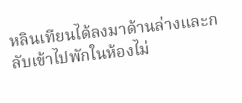หลินเทียนได้ลงมาด้านล่างและกลับเข้าไปพักในห้องไม่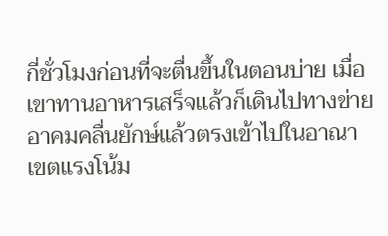กี่ชั่วโมงก่อนที่จะตื่นขึ้นในตอนบ่าย เมื่อเขาทานอาหารเสร็จแล้วก็เดินไปทางข่ายอาคมคลื่นยักษ์แล้วตรงเข้าไปในอาณาเขตแรงโน้ม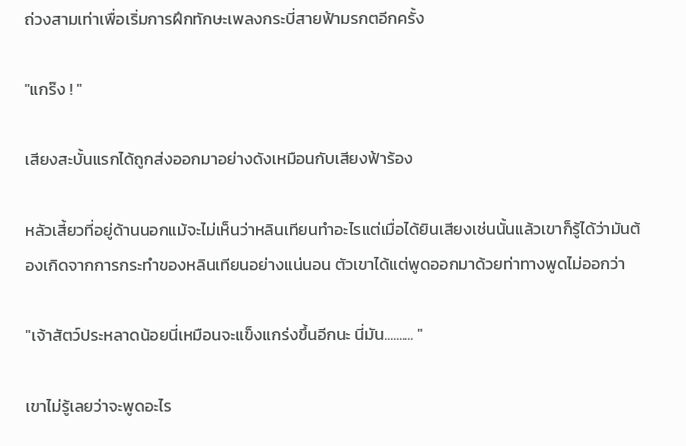ถ่วงสามเท่าเพื่อเริ่มการฝึกทักษะเพลงกระบี่สายฟ้ามรกตอีกครั้ง

"แกร๊ง ! "

เสียงสะบั้นแรกได้ถูกส่งออกมาอย่างดังเหมือนกับเสียงฟ้าร้อง

หลัวเสี้ยวที่อยู่ด้านนอกแม้จะไม่เห็นว่าหลินเทียนทำอะไรแต่เมื่อได้ยินเสียงเช่นนั้นแล้วเขาก็รู้ได้ว่ามันต้องเกิดจากการกระทำของหลินเทียนอย่างแน่นอน ตัวเขาได้แต่พูดออกมาด้วยท่าทางพูดไม่ออกว่า

"เจ้าสัตว์ประหลาดน้อยนี่เหมือนจะแข็งแกร่งขึ้นอีกนะ นี่มัน.......... "

เขาไม่รู้เลยว่าจะพูดอะไร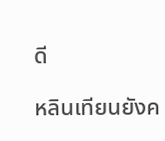ดี

หลินเทียนยังค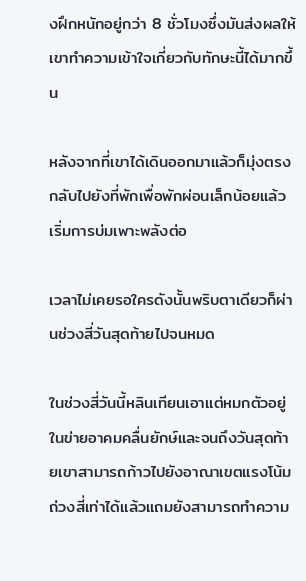งฝึกหนักอยู่กว่า 8 ชั่วโมงซึ่งมันส่งผลให้เขาทำความเข้าใจเกี่ยวกับทักษะนี้ได้มากขึ้น

หลังจากที่เขาได้เดินออกมาแล้วก็มุ่งตรงกลับไปยังที่พักเพื่อพักผ่อนเล็กน้อยแล้วเริ่มการบ่มเพาะพลังต่อ

เวลาไม่เคยรอใครดังนั้นพริบตาเดียวก็ผ่านช่วงสี่วันสุดท้ายไปจนหมด

ในช่วงสี่วันนี้หลินเทียนเอาแต่หมกตัวอยู่ในข่ายอาคมคลื่นยักษ์และจนถึงวันสุดท้ายเขาสามารถก้าวไปยังอาณาเขตแรงโน้มถ่วงสี่เท่าได้แล้วแถมยังสามารถทำความ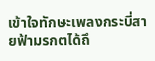เข้าใจทักษะเพลงกระบี่สายฟ้ามรกตได้ถึ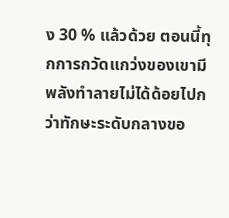ง 30 % แล้วด้วย ตอนนี้ทุกการกวัดแกว่งของเขามีพลังทำลายไม่ได้ด้อยไปกว่าทักษะระดับกลางขอ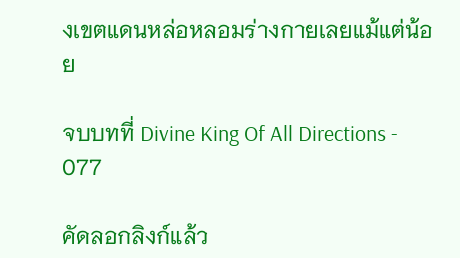งเขตแดนหล่อหลอมร่างกายเลยแม้แต่น้อย

จบบทที่ Divine King Of All Directions - 077

คัดลอกลิงก์แล้ว